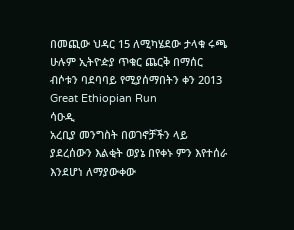በመጪው ህዳር 15 ለሚካሄደው ታላቁ ሩጫ ሁሉም ኢትዮዽያ ጥቁር ጨርቅ በማሰር ብሶቱን ባደባባይ የሚያሰማበትን ቀን 2013 Great Ethiopian Run
ሳዑዲ
አረቢያ መንግስት በወገኖቻችን ላይ ያደረሰውን እልቂት ወያኔ በየቀኑ ምን እየተሰራ እንደሆነ ለማያውቀው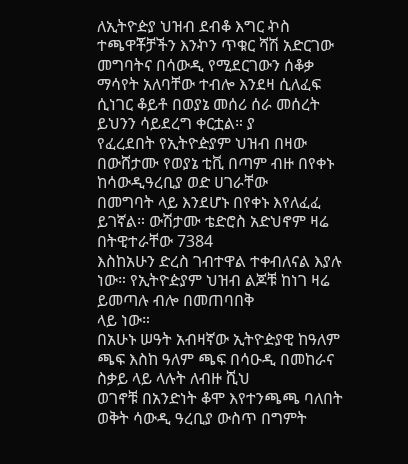ለኢትዮዽያ ህዝብ ደብቆ እግር ኯስ ተጫዋቾቻችን እንኯን ጥቁር ሻሽ አድርገው መግባትና በሳውዲ የሚደርገውን ሰቆቃ
ማሳየት አለባቸው ተብሎ እንደዛ ሲለፈፍ ሲነገር ቆይቶ በወያኔ መሰሪ ሰራ መሰረት ይህንን ሳይደረግ ቀርቷል። ያ
የፈረደበት የኢትዮዽያም ህዝብ በዛው በውሸታሙ የወያኔ ቲቪ በጣም ብዙ በየቀኑ ከሳውዲዓረቢያ ወድ ሀገራቸው
በመግባት ላይ እንደሆኑ በየቀኑ እየለፈፈ ይገኛል። ውሽታሙ ቴድሮስ አድህኖም ዛሬ በትዊተራቸው 7384
እስከአሁን ድረስ ገብተዋል ተቀብለናል እያሉ ነው። የኢትዮዽያም ህዝብ ልጆቹ ከነገ ዛሬ ይመጣሉ ብሎ በመጠባበቅ
ላይ ነው።
በአሁኑ ሠዓት አብዛኛው ኢትዮዽያዊ ከዓለም ጫፍ እስከ ዓለም ጫፍ በሳዑዲ በመከራና ስቃይ ላይ ላሉት ለብዙ ሺህ
ወገኖቹ በአንድነት ቆሞ እየተንጫጫ ባለበት ወቅት ሳውዲ ዓረቢያ ውስጥ በግምት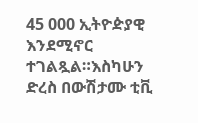45 000 ኢትዮዽያዊ እንደሚኖር
ተገልጿል።እስካሁን ድረስ በውሽታሙ ቲቪ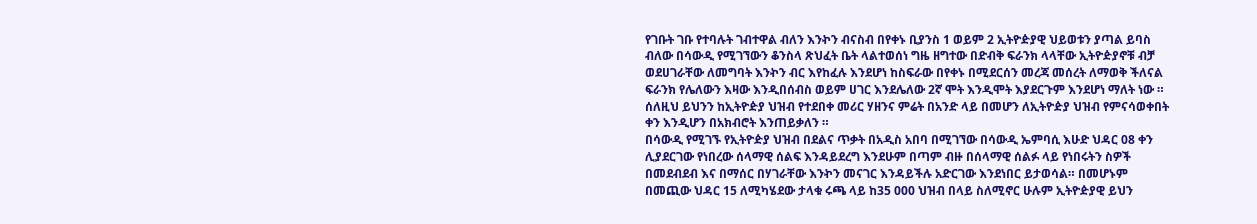የገቡት ገቡ የተባሉት ገብተዋል ብለን እንኯን ብናስብ በየቀኑ ቢያንስ 1 ወይም 2 ኢትዮዽያዊ ህይወቱን ያጣል ይባስ ብለው በሳውዲ የሚገኘውን ቆንስላ ጽህፈት ቤት ላልተወሰነ ግዜ ዘግተው በድብቅ ፍራንክ ላላቸው ኢትዮዽያኖቹ ብቻ ወደሀገራቸው ለመግባት እንኯን ብር እየከፈሉ እንደሆነ ከስፍራው በየቀኑ በሚደርሰን መረጃ መሰረት ለማወቅ ችለናል ፍራንክ የሌለውን እዛው እንዲበሰብስ ወይም ሀገር እንደሌለው 2ኛ ሞት እንዲሞት እያደርጉም እንደሆነ ማለት ነው ።
ሰለዚህ ይህንን ከኢትዮዽያ ህዝብ የተደበቀ መሪር ሃዘንና ምሬት በአንድ ላይ በመሆን ለኢትዮዽያ ህዝብ የምናሳወቀበት ቀን እንዲሆን በአክብሮት እንጠይቃለን ።
በሳውዲ የሚገኙ የኢትዮዽያ ህዝብ በደልና ጥቃት በአዲስ አበባ በሚገኘው በሳውዲ ኤምባሲ እሁድ ህዳር 08 ቀን ሊያደርገው የነበረው ሰላማዊ ሰልፍ እንዳይደረግ እንደሁም በጣም ብዙ በሰላማዊ ሰልፉ ላይ የነበሩትን ስዎች በመደብደብ እና በማሰር በሃገራቸው እንኯን መናገር እንዳይችሉ አድርገው እንደነበር ይታወሳል። በመሆኑም በመጪው ህዳር 15 ለሚካሄደው ታላቁ ሩጫ ላይ ከ35 000 ህዝብ በላይ ስለሚኖር ሁሉም ኢትዮዽያዊ ይህን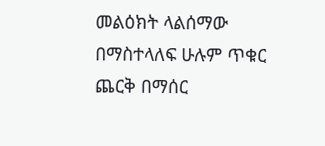መልዕክት ላልሰማው በማስተላለፍ ሁሉም ጥቁር ጨርቅ በማሰር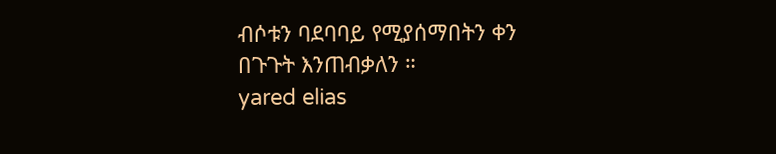ብሶቱን ባደባባይ የሚያሰማበትን ቀን በጉጉት እንጠብቃለን ።
yared elias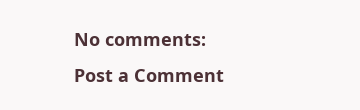No comments:
Post a Comment